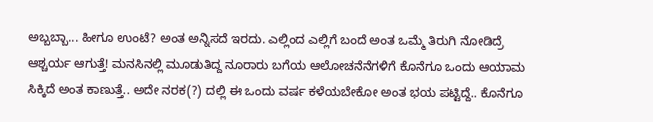ಅಬ್ಬಬ್ಬಾ... ಹೀಗೂ ಉಂಟೆ? ಅಂತ ಅನ್ನಿಸದೆ ಇರದು. ಎಲ್ಲಿಂದ ಎಲ್ಲಿಗೆ ಬಂದೆ ಅಂತ ಒಮ್ಮೆ ತಿರುಗಿ ನೋಡಿದ್ರೆ ಆಶ್ಚರ್ಯ ಆಗುತ್ತೆ! ಮನಸಿನಲ್ಲಿ ಮೂಡುತಿದ್ದ ನೂರಾರು ಬಗೆಯ ಆಲೋಚನೆನೆಗಳಿಗೆ ಕೊನೆಗೂ ಒಂದು ಆಯಾಮ ಸಿಕ್ಕಿದೆ ಅಂತ ಕಾಣುತ್ತೆ.. ಅದೇ ನರಕ(?) ದಲ್ಲಿ ಈ ಒಂದು ವರ್ಷ ಕಳೆಯಬೇಕೋ ಅಂತ ಭಯ ಪಟ್ಟಿದ್ದೆ.. ಕೊನೆಗೂ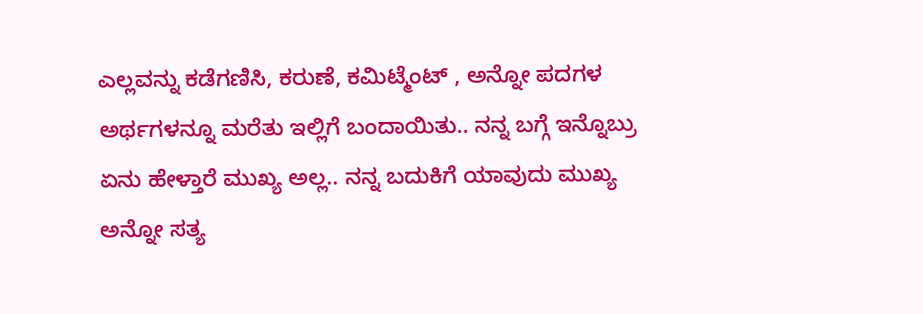ಎಲ್ಲವನ್ನು ಕಡೆಗಣಿಸಿ, ಕರುಣೆ, ಕಮಿಟ್ಮೆಂಟ್ , ಅನ್ನೋ ಪದಗಳ ಅರ್ಥಗಳನ್ನೂ ಮರೆತು ಇಲ್ಲಿಗೆ ಬಂದಾಯಿತು.. ನನ್ನ ಬಗ್ಗೆ ಇನ್ನೊಬ್ರು ಏನು ಹೇಳ್ತಾರೆ ಮುಖ್ಯ ಅಲ್ಲ.. ನನ್ನ ಬದುಕಿಗೆ ಯಾವುದು ಮುಖ್ಯ ಅನ್ನೋ ಸತ್ಯ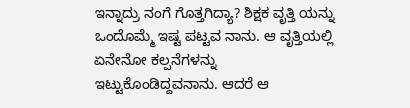ಇನ್ನಾದ್ರು ನಂಗೆ ಗೊತ್ತಗಿದ್ಯಾ? ಶಿಕ್ಷಕ ವೃತ್ತಿ ಯನ್ನು ಒಂದೊಮ್ಮೆ ಇಷ್ಟ ಪಟ್ಟವ ನಾನು. ಆ ವೃತ್ತಿಯಲ್ಲಿ ಏನೇನೋ ಕಲ್ಪನೆಗಳನ್ನು ಇಟ್ಟುಕೊಂಡಿದ್ದವನಾನು. ಆದರೆ ಆ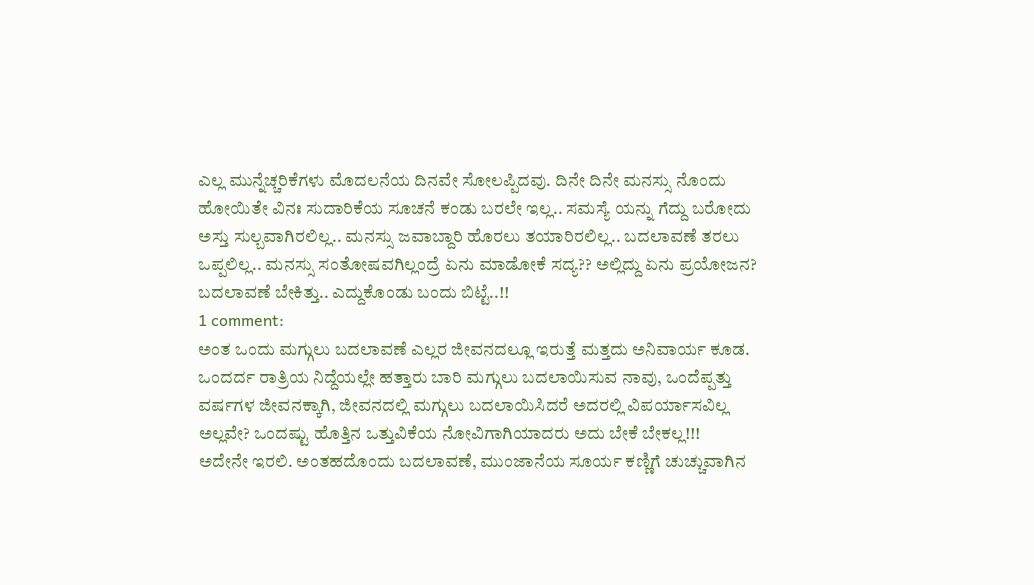ಎಲ್ಲ ಮುನ್ನೆಚ್ಚರಿಕೆಗಳು ಮೊದಲನೆಯ ದಿನವೇ ಸೋಲಪ್ಪಿದವು. ದಿನೇ ದಿನೇ ಮನಸ್ಸು ನೊಂದು ಹೋಯಿತೇ ವಿನಃ ಸುದಾರಿಕೆಯ ಸೂಚನೆ ಕಂಡು ಬರಲೇ ಇಲ್ಲ.. ಸಮಸ್ಯೆ ಯನ್ನು ಗೆದ್ದು ಬರೋದು ಅಸ್ತು ಸುಲ್ಬವಾಗಿರಲಿಲ್ಲ.. ಮನಸ್ಸು ಜವಾಬ್ದಾರಿ ಹೊರಲು ತಯಾರಿರಲಿಲ್ಲ.. ಬದಲಾವಣೆ ತರಲು ಒಪ್ಪಲಿಲ್ಲ.. ಮನಸ್ಸು ಸಂತೋಷವಗಿಲ್ಲಂದ್ರೆ ಏನು ಮಾಡೋಕೆ ಸದ್ಯ?? ಅಲ್ಲಿದ್ದು ಏನು ಪ್ರಯೋಜನ? ಬದಲಾವಣೆ ಬೇಕಿತ್ತು.. ಎದ್ದುಕೊಂಡು ಬಂದು ಬಿಟ್ಟೆ..!!
1 comment:
ಅಂತ ಒಂದು ಮಗ್ಗುಲು ಬದಲಾವಣೆ ಎಲ್ಲರ ಜೀವನದಲ್ಲೂ ಇರುತ್ತೆ ಮತ್ತದು ಅನಿವಾರ್ಯ ಕೂಡ. ಒಂದರ್ದ ರಾತ್ರಿಯ ನಿದ್ದೆಯಲ್ಲೇ ಹತ್ತಾರು ಬಾರಿ ಮಗ್ಗುಲು ಬದಲಾಯಿಸುವ ನಾವು, ಒಂದೆಪ್ಪತ್ತು ವರ್ಷಗಳ ಜೀವನಕ್ಕಾಗಿ, ಜೀವನದಲ್ಲಿ ಮಗ್ಗುಲು ಬದಲಾಯಿಸಿದರೆ ಅದರಲ್ಲಿ ವಿಪರ್ಯಾಸವಿಲ್ಲ ಅಲ್ಲವೇ? ಒಂದಷ್ಟು ಹೊತ್ತಿನ ಒತ್ತುವಿಕೆಯ ನೋವಿಗಾಗಿಯಾದರು ಅದು ಬೇಕೆ ಬೇಕಲ್ಲ!!!
ಅದೇನೇ ಇರಲಿ. ಅಂತಹದೊಂದು ಬದಲಾವಣೆ, ಮುಂಜಾನೆಯ ಸೂರ್ಯ ಕಣ್ಣಿಗೆ ಚುಚ್ಚುವಾಗಿನ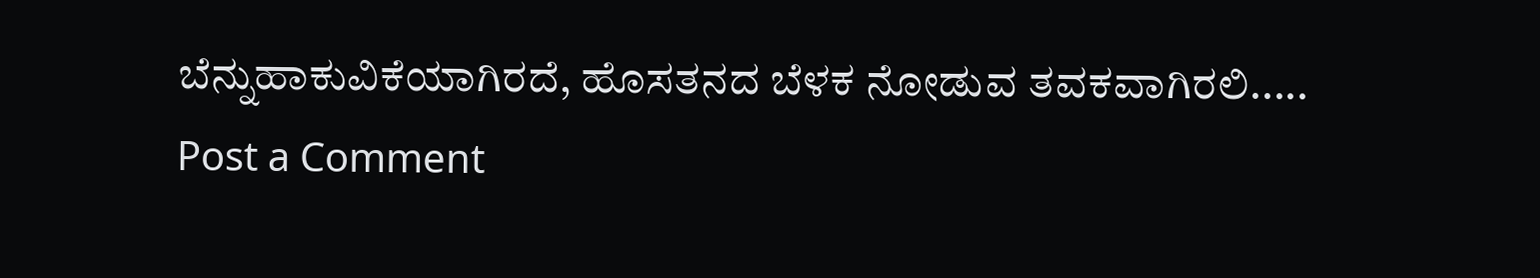ಬೆನ್ನುಹಾಕುವಿಕೆಯಾಗಿರದೆ, ಹೊಸತನದ ಬೆಳಕ ನೋಡುವ ತವಕವಾಗಿರಲಿ.....
Post a Comment